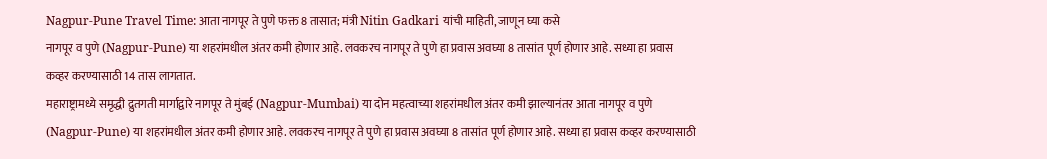Nagpur-Pune Travel Time: आता नागपूर ते पुणे फक्त 8 तासात; मंत्री Nitin Gadkari यांची माहिती, जाणून घ्या कसे
नागपूर व पुणे (Nagpur-Pune) या शहरांमधील अंतर कमी होणार आहे. लवकरच नागपूर ते पुणे हा प्रवास अवघ्या 8 तासांत पूर्ण होणार आहे. सध्या हा प्रवास कव्हर करण्यासाठी 14 तास लागतात.
महाराष्ट्रामध्ये समृद्धी द्रुतगती मार्गाद्वारे नागपूर ते मुंबई (Nagpur-Mumbai) या दोन महत्वाच्या शहरांमधील अंतर कमी झाल्यानंतर आता नागपूर व पुणे (Nagpur-Pune) या शहरांमधील अंतर कमी होणार आहे. लवकरच नागपूर ते पुणे हा प्रवास अवघ्या 8 तासांत पूर्ण होणार आहे. सध्या हा प्रवास कव्हर करण्यासाठी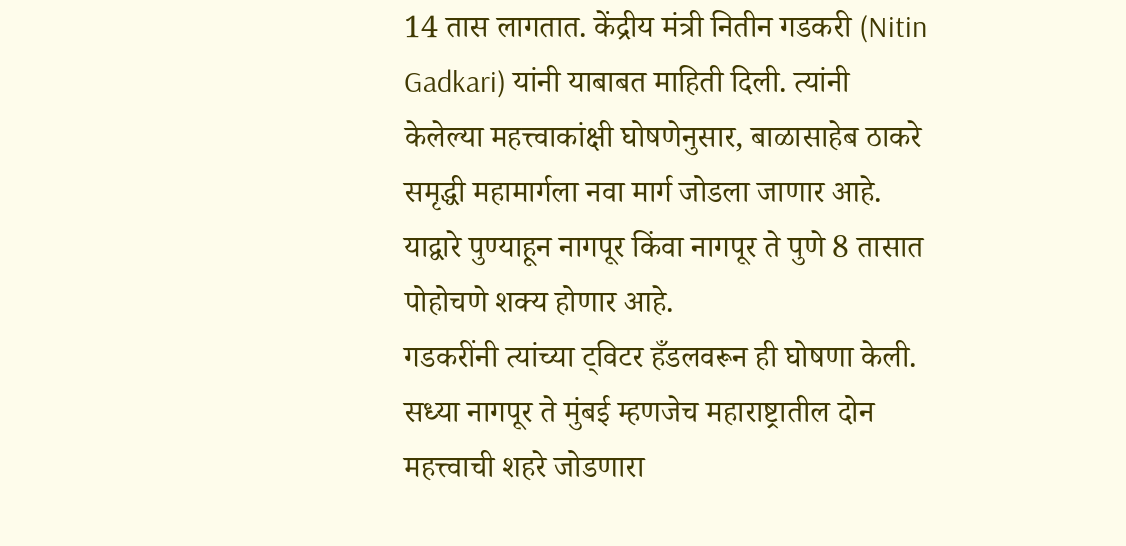14 तास लागतात. केंद्रीय मंत्री नितीन गडकरी (Nitin Gadkari) यांनी याबाबत माहिती दिली. त्यांनी केलेल्या महत्त्वाकांक्षी घोषणेनुसार, बाळासाहेब ठाकरे समृद्धी महामार्गला नवा मार्ग जोडला जाणार आहे. याद्वारे पुण्याहून नागपूर किंवा नागपूर ते पुणे 8 तासात पोहोचणे शक्य होणार आहे.
गडकरींनी त्यांच्या ट्विटर हँडलवरून ही घोषणा केली. सध्या नागपूर ते मुंबई म्हणजेच महाराष्ट्रातील दोन महत्त्वाची शहरे जोडणारा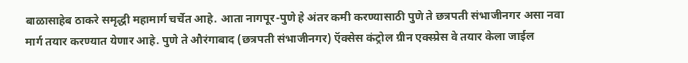बाळासाहेब ठाकरे समृद्धी महामार्ग चर्चेत आहे. आता नागपूर-पुणे हे अंतर कमी करण्यासाठी पुणे ते छत्रपती संभाजीनगर असा नवा मार्ग तयार करण्यात येणार आहे. पुणे ते औरंगाबाद (छत्रपती संभाजीनगर) ऍक्सेस कंट्रोल ग्रीन एक्स्प्रेस वे तयार केला जाईल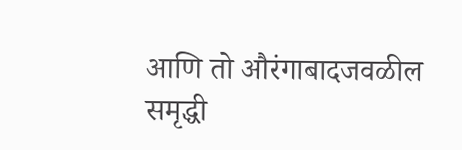आणि तो औरंगाबादजवळील समृद्धी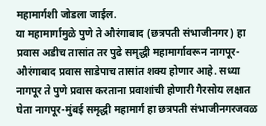महामार्गशी जोडला जाईल.
या महामार्गामुळे पुणे ते औरंगाबाद (छत्रपती संभाजीनगर) हा प्रवास अडीच तासांत तर पुढे समृद्धी महामार्गावरून नागपूर-औरंगाबाद प्रवास साडेपाच तासांत शक्य होणार आहे. सध्या नागपूर ते पुणे प्रवास करताना प्रवाशांची होणारी गैरसोय लक्षात घेता नागपूर-मुंबई समृद्धी महामार्ग हा छत्रपती संभाजीनगरजवळ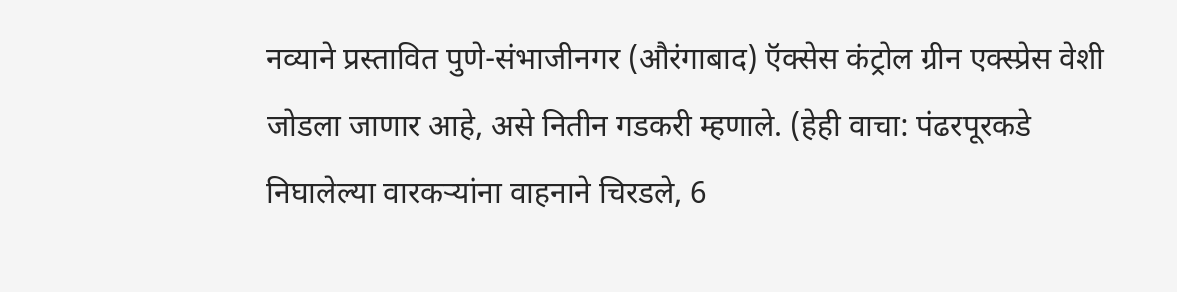नव्याने प्रस्तावित पुणे-संभाजीनगर (औरंगाबाद) ऍक्सेस कंट्रोल ग्रीन एक्स्प्रेस वेशी जोडला जाणार आहे, असे नितीन गडकरी म्हणाले. (हेही वाचा: पंढरपूरकडे निघालेल्या वारकऱ्यांना वाहनाने चिरडले, 6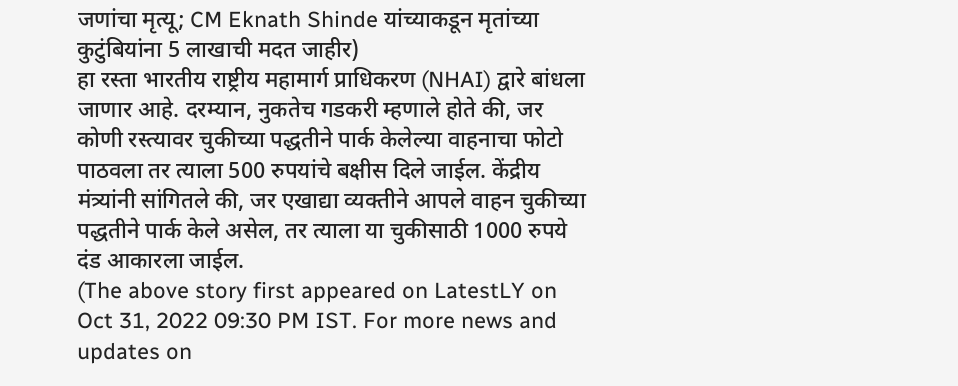जणांचा मृत्यू; CM Eknath Shinde यांच्याकडून मृतांच्या कुटुंबियांना 5 लाखाची मदत जाहीर)
हा रस्ता भारतीय राष्ट्रीय महामार्ग प्राधिकरण (NHAI) द्वारे बांधला जाणार आहे. दरम्यान, नुकतेच गडकरी म्हणाले होते की, जर कोणी रस्त्यावर चुकीच्या पद्धतीने पार्क केलेल्या वाहनाचा फोटो पाठवला तर त्याला 500 रुपयांचे बक्षीस दिले जाईल. केंद्रीय मंत्र्यांनी सांगितले की, जर एखाद्या व्यक्तीने आपले वाहन चुकीच्या पद्धतीने पार्क केले असेल, तर त्याला या चुकीसाठी 1000 रुपये दंड आकारला जाईल.
(The above story first appeared on LatestLY on Oct 31, 2022 09:30 PM IST. For more news and updates on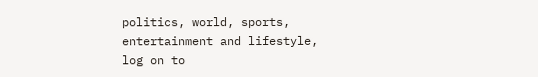politics, world, sports, entertainment and lifestyle, log on to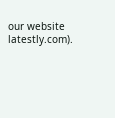our website latestly.com).